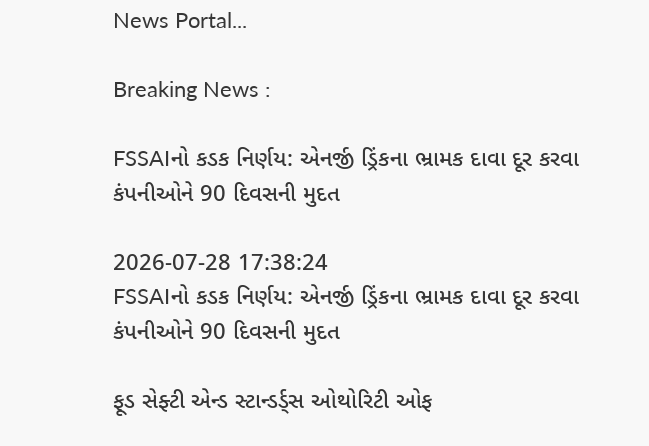News Portal...

Breaking News :

FSSAIનો કડક નિર્ણય: એનર્જી ડ્રિંકના ભ્રામક દાવા દૂર કરવા કંપનીઓને 90 દિવસની મુદત

2026-07-28 17:38:24
FSSAIનો કડક નિર્ણય: એનર્જી ડ્રિંકના ભ્રામક દાવા દૂર કરવા કંપનીઓને 90 દિવસની મુદત

ફૂડ સેફ્ટી એન્ડ સ્ટાન્ડર્ડ્સ ઓથોરિટી ઓફ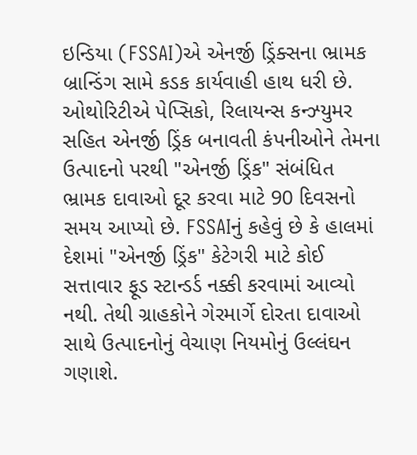ઇન્ડિયા (FSSAI)એ એનર્જી ડ્રિંક્સના ભ્રામક બ્રાન્ડિંગ સામે કડક કાર્યવાહી હાથ ધરી છે. ઓથોરિટીએ પેપ્સિકો, રિલાયન્સ કન્ઝ્યુમર સહિત એનર્જી ડ્રિંક બનાવતી કંપનીઓને તેમના ઉત્પાદનો પરથી "એનર્જી ડ્રિંક" સંબંધિત ભ્રામક દાવાઓ દૂર કરવા માટે 90 દિવસનો સમય આપ્યો છે. FSSAIનું કહેવું છે કે હાલમાં દેશમાં "એનર્જી ડ્રિંક" કેટેગરી માટે કોઈ સત્તાવાર ફૂડ સ્ટાન્ડર્ડ નક્કી કરવામાં આવ્યો નથી. તેથી ગ્રાહકોને ગેરમાર્ગે દોરતા દાવાઓ સાથે ઉત્પાદનોનું વેચાણ નિયમોનું ઉલ્લંઘન ગણાશે.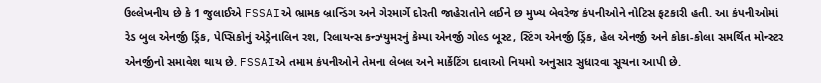ઉલ્લેખનીય છે કે 1 જુલાઈએ FSSAIએ ભ્રામક બ્રાન્ડિંગ અને ગેરમાર્ગે દોરતી જાહેરાતોને લઈને છ મુખ્ય બેવરેજ કંપનીઓને નોટિસ ફટકારી હતી. આ કંપનીઓમાં રેડ બુલ એનર્જી ડ્રિંક, પેપ્સિકોનું એડ્રેનાલિન રશ, રિલાયન્સ કન્ઝ્યુમરનું કેમ્પા એનર્જી ગોલ્ડ બૂસ્ટ, સ્ટિંગ એનર્જી ડ્રિંક, હેલ એનર્જી અને કોકા-કોલા સમર્થિત મોન્સ્ટર એનર્જીનો સમાવેશ થાય છે. FSSAIએ તમામ કંપનીઓને તેમના લેબલ અને માર્કેટિંગ દાવાઓ નિયમો અનુસાર સુધારવા સૂચના આપી છે.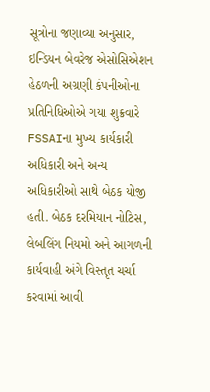સૂત્રોના જણાવ્યા અનુસાર, ઇન્ડિયન બેવરેજ એસોસિએશન હેઠળની અગ્રણી કંપનીઓના પ્રતિનિધિઓએ ગયા શુક્રવારે FSSAIના મુખ્ય કાર્યકારી અધિકારી અને અન્ય અધિકારીઓ સાથે બેઠક યોજી હતી. બેઠક દરમિયાન નોટિસ, લેબલિંગ નિયમો અને આગળની કાર્યવાહી અંગે વિસ્તૃત ચર્ચા કરવામાં આવી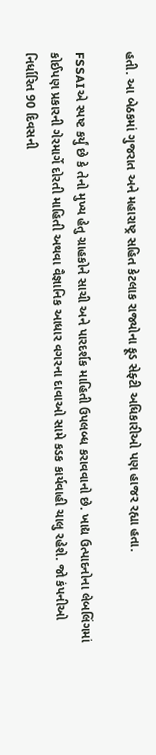હતી. આ બેઠકમાં ગુજરાત અને મહારાષ્ટ્ર સહિત કેટલાક રાજ્યોના ફૂડ સેફ્ટી અધિકારીઓ પણ હાજર રહ્યા હતા.

FSSAIએ સ્પષ્ટ કર્યું છે કે તેનો મુખ્ય હેતુ ગ્રાહકોને સાચી અને પારદર્શક માહિતી ઉપલબ્ધ કરાવવાનો છે. ખાદ્ય ઉત્પાદનોના લેબલિંગમાં કોઈપણ પ્રકારની ગેરમાર્ગે દોરતી માહિતી અથવા વૈજ્ઞાનિક આધાર વગરના દાવાઓ સામે કડક કાર્યવાહી ચાલુ રહેશે. જો કંપનીઓ નિર્ધારિત 90 દિવસની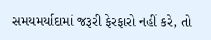સમયમર્યાદામાં જરૂરી ફેરફારો નહીં કરે, તો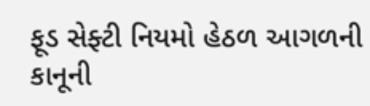ફૂડ સેફ્ટી નિયમો હેઠળ આગળની કાનૂની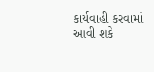કાર્યવાહી કરવામાં આવી શકે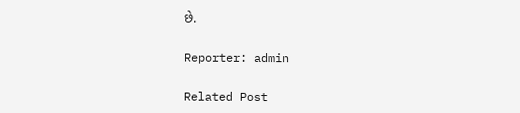છે.

Reporter: admin

Related Post